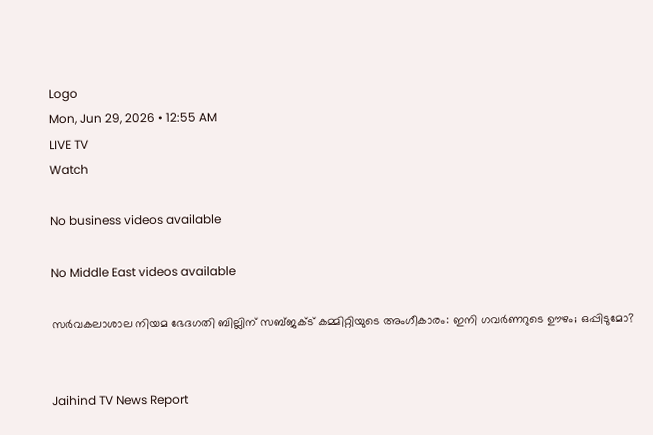Logo
Mon, Jun 29, 2026 • 12:55 AM
LIVE TV
Watch

No business videos available

No Middle East videos available

സര്‍വകലാശാല നിയമ ഭേദഗതി ബില്ലിന് സബ്ജക്ട് കമ്മിറ്റിയുടെ അംഗീകാരം: ഇനി ഗവര്‍ണറുടെ ഊഴം; ഒപ്പിടുമോ?


Jaihind TV News Report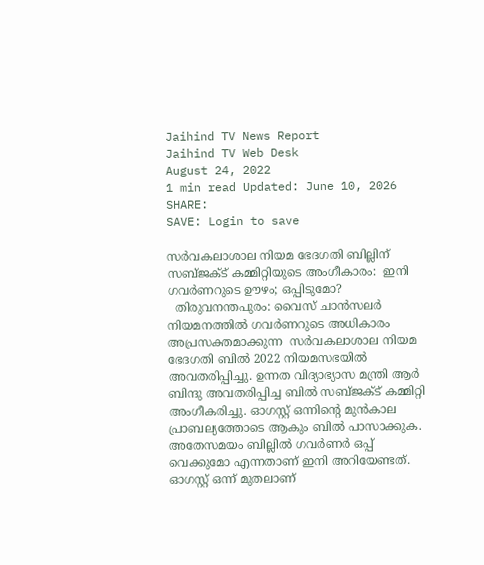Jaihind TV News Report
Jaihind TV Web Desk
August 24, 2022
1 min read Updated: June 10, 2026
SHARE:
SAVE: Login to save

സര്‍വകലാശാല നിയമ ഭേദഗതി ബില്ലിന് സബ്ജക്ട് കമ്മിറ്റിയുടെ അംഗീകാരം:  ഇനി ഗവര്‍ണറുടെ ഊഴം; ഒപ്പിടുമോ?
  തിരുവനന്തപുരം: വൈസ് ചാൻസലർ നിയമനത്തിൽ ഗവർണറുടെ അധികാരം അപ്രസക്തമാക്കുന്ന  സര്‍വകലാശാല നിയമ ഭേദഗതി ബിൽ 2022 നിയമസഭയിൽ അവതരിപ്പിച്ചു. ഉന്നത വിദ്യാഭ്യാസ മന്ത്രി ആർ ബിന്ദു അവതരിപ്പിച്ച ബിൽ സബ്ജക്ട് കമ്മിറ്റി അംഗീകരിച്ചു. ഓഗസ്റ്റ് ഒന്നിന്‍റെ മുൻകാല പ്രാബല്യത്തോടെ ആകും ബിൽ പാസാക്കുക. അതേസമയം ബില്ലില്‍ ഗവര്‍ണര്‍ ഒപ്പ് വെക്കുമോ എന്നതാണ് ഇനി അറിയേണ്ടത്. ഓഗസ്റ്റ് ഒന്ന് മുതലാണ്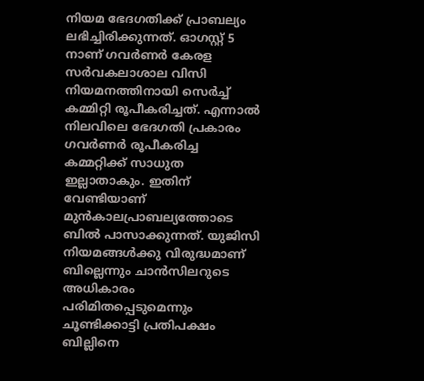നിയമ ഭേദഗതിക്ക് പ്രാബല്യം ലഭിച്ചിരിക്കുന്നത്. ഓഗസ്റ്റ് 5 നാണ് ഗവർണർ കേരള സർവകലാശാല വിസി നിയമനത്തിനായി സെർച്ച് കമ്മിറ്റി രൂപീകരിച്ചത്. എന്നാല്‍ നിലവിലെ ഭേദഗതി പ്രകാരം ഗവർണർ രൂപീകരിച്ച കമ്മറ്റിക്ക് സാധുത ഇല്ലാതാകും. ഇതിന് വേണ്ടിയാണ് മുന്‍കാലപ്രാബല്യത്തോടെ ബില്‍ പാസാക്കുന്നത്. യുജിസി നിയമങ്ങൾക്കു വിരുദ്ധമാണ് ബില്ലെന്നും ചാന്‍സിലറുടെ അധികാരം പരിമിതപ്പെടുമെന്നും ചൂണ്ടിക്കാട്ടി പ്രതിപക്ഷം ബില്ലിനെ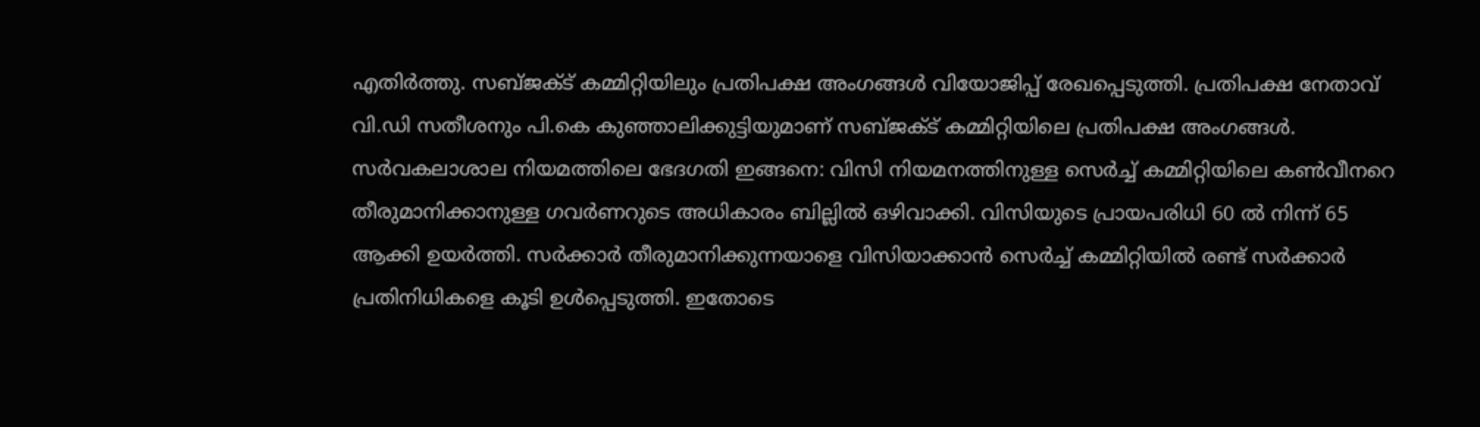എതിർത്തു. സബ്ജക്ട് കമ്മിറ്റിയിലും പ്രതിപക്ഷ അംഗങ്ങൾ വിയോജിപ്പ് രേഖപ്പെടുത്തി. പ്രതിപക്ഷ നേതാവ് വി.ഡി സതീശനും പി.കെ കുഞ്ഞാലിക്കുട്ടിയുമാണ് സബ്ജക്ട് കമ്മിറ്റിയിലെ പ്രതിപക്ഷ അംഗങ്ങള്‍. സര്‍വകലാശാല നിയമത്തിലെ ഭേദഗതി ഇങ്ങനെ: വിസി നിയമനത്തിനുള്ള സെർച്ച് കമ്മിറ്റിയിലെ കൺവീനറെ തീരുമാനിക്കാനുള്ള ഗവർണറുടെ അധികാരം ബില്ലിൽ ഒഴിവാക്കി. വിസിയുടെ പ്രായപരിധി 60 ൽ നിന്ന് 65 ആക്കി ഉയർത്തി. സർക്കാർ തീരുമാനിക്കുന്നയാളെ വിസിയാക്കാൻ സെർച്ച് കമ്മിറ്റിയിൽ രണ്ട് സർക്കാർ പ്രതിനിധികളെ കൂടി ഉൾപ്പെടുത്തി. ഇതോടെ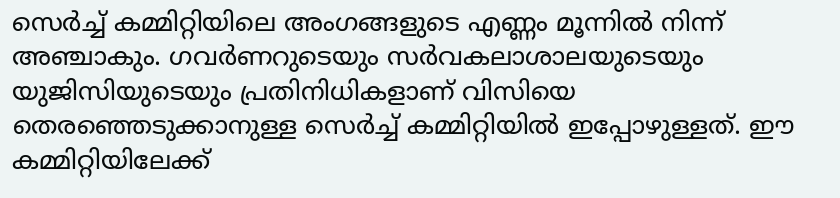സെര്‍ച്ച് കമ്മിറ്റിയിലെ അംഗങ്ങളുടെ എണ്ണം മൂന്നില്‍ നിന്ന് അഞ്ചാകും. ഗവർണറുടെയും സർവകലാശാലയുടെയും യുജിസിയുടെയും പ്രതിനിധികളാണ് വിസിയെ തെരഞ്ഞെടുക്കാനുള്ള സെർച്ച് കമ്മിറ്റിയിൽ ഇപ്പോഴുള്ളത്. ഈ കമ്മിറ്റിയിലേക്ക്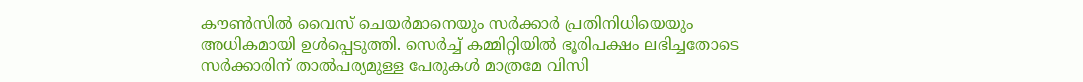കൗൺസിൽ വൈസ് ചെയർമാനെയും സർക്കാർ പ്രതിനിധിയെയും അധികമായി ഉൾപ്പെടുത്തി. സെര്‍ച്ച് കമ്മിറ്റിയില്‍ ഭൂരിപക്ഷം ലഭിച്ചതോടെ സർക്കാരിന് താൽപര്യമുള്ള പേരുകൾ മാത്രമേ വിസി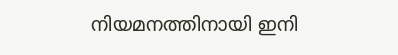നിയമനത്തിനായി ഇനി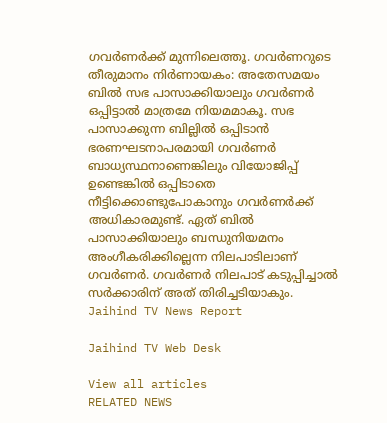ഗവർണർക്ക് മുന്നിലെത്തൂ. ഗവര്‍ണറുടെ തീരുമാനം നിര്‍ണായകം: അതേസമയം ബില്‍ സഭ പാസാക്കിയാലും ഗവര്‍ണര്‍ ഒപ്പിട്ടാല്‍ മാത്രമേ നിയമമാകൂ. സഭ പാസാക്കുന്ന ബില്ലില്‍ ഒപ്പിടാന്‍ ഭരണഘടനാപരമായി ഗവര്‍ണര്‍ ബാധ്യസ്ഥനാണെങ്കിലും വിയോജിപ്പ് ഉണ്ടെങ്കില്‍ ഒപ്പിടാതെ നീട്ടിക്കൊണ്ടുപോകാനും ഗവര്‍ണര്‍ക്ക് അധികാരമുണ്ട്. ഏത് ബില്‍ പാസാക്കിയാലും ബന്ധുനിയമനം അംഗീകരിക്കില്ലെന്ന നിലപാടിലാണ് ഗവര്‍ണര്‍. ഗവര്‍ണര്‍ നിലപാട് കടുപ്പിച്ചാല്‍ സര്‍ക്കാരിന് അത് തിരിച്ചടിയാകും.
Jaihind TV News Report

Jaihind TV Web Desk

View all articles
RELATED NEWS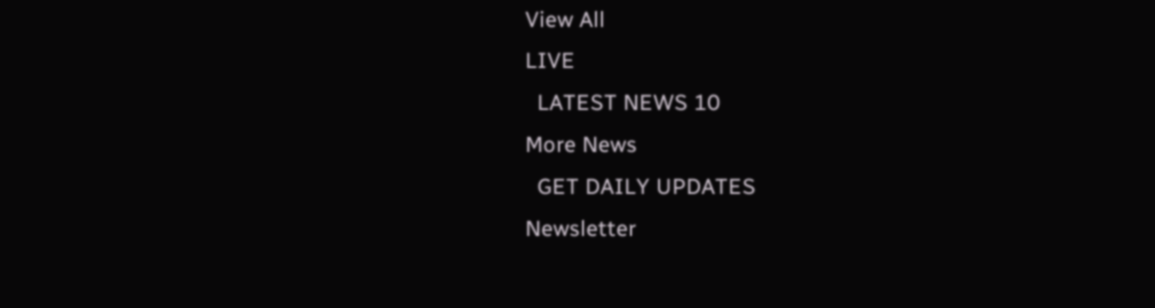View All
LIVE
  LATEST NEWS 10
More News
  GET DAILY UPDATES
Newsletter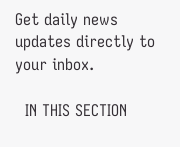Get daily news updates directly to your inbox.

  IN THIS SECTION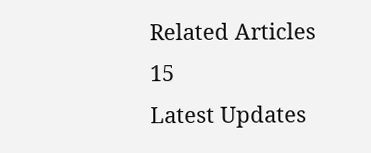Related Articles 15
Latest Updates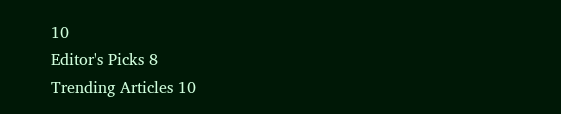10
Editor's Picks 8
Trending Articles 10